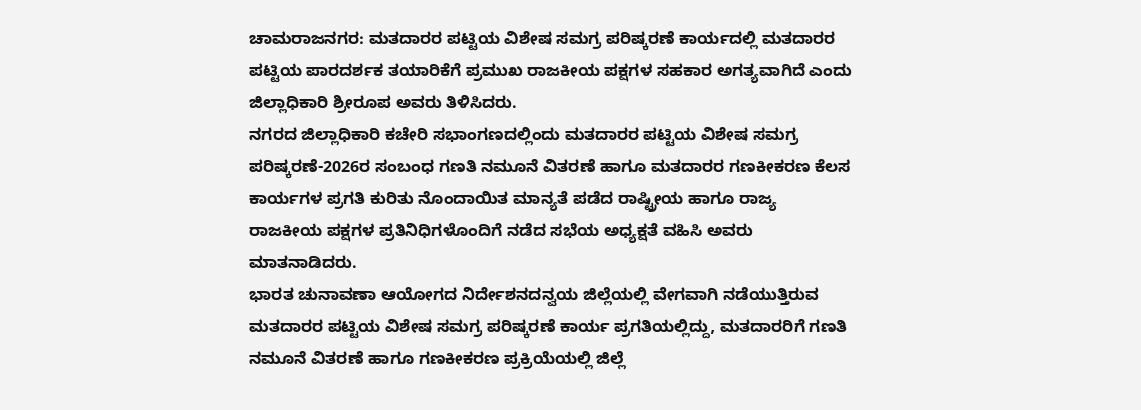ಚಾಮರಾಜನಗರ: ಮತದಾರರ ಪಟ್ಟಿಯ ವಿಶೇಷ ಸಮಗ್ರ ಪರಿಷ್ಕರಣೆ ಕಾರ್ಯದಲ್ಲಿ ಮತದಾರರ ಪಟ್ಟಿಯ ಪಾರದರ್ಶಕ ತಯಾರಿಕೆಗೆ ಪ್ರಮುಖ ರಾಜಕೀಯ ಪಕ್ಷಗಳ ಸಹಕಾರ ಅಗತ್ಯವಾಗಿದೆ ಎಂದು ಜಿಲ್ಲಾಧಿಕಾರಿ ಶ್ರೀರೂಪ ಅವರು ತಿಳಿಸಿದರು.
ನಗರದ ಜಿಲ್ಲಾಧಿಕಾರಿ ಕಚೇರಿ ಸಭಾಂಗಣದಲ್ಲಿಂದು ಮತದಾರರ ಪಟ್ಟಿಯ ವಿಶೇಷ ಸಮಗ್ರ ಪರಿಷ್ಕರಣೆ-2026ರ ಸಂಬಂಧ ಗಣತಿ ನಮೂನೆ ವಿತರಣೆ ಹಾಗೂ ಮತದಾರರ ಗಣಕೀಕರಣ ಕೆಲಸ ಕಾರ್ಯಗಳ ಪ್ರಗತಿ ಕುರಿತು ನೊಂದಾಯಿತ ಮಾನ್ಯತೆ ಪಡೆದ ರಾಷ್ಟ್ರೀಯ ಹಾಗೂ ರಾಜ್ಯ ರಾಜಕೀಯ ಪಕ್ಷಗಳ ಪ್ರತಿನಿಧಿಗಳೊಂದಿಗೆ ನಡೆದ ಸಭೆಯ ಅಧ್ಯಕ್ಷತೆ ವಹಿಸಿ ಅವರು ಮಾತನಾಡಿದರು.
ಭಾರತ ಚುನಾವಣಾ ಆಯೋಗದ ನಿರ್ದೇಶನದನ್ವಯ ಜಿಲ್ಲೆಯಲ್ಲಿ ವೇಗವಾಗಿ ನಡೆಯುತ್ತಿರುವ ಮತದಾರರ ಪಟ್ಟಿಯ ವಿಶೇಷ ಸಮಗ್ರ ಪರಿಷ್ಕರಣೆ ಕಾರ್ಯ ಪ್ರಗತಿಯಲ್ಲಿದ್ದು, ಮತದಾರರಿಗೆ ಗಣತಿ ನಮೂನೆ ವಿತರಣೆ ಹಾಗೂ ಗಣಕೀಕರಣ ಪ್ರಕ್ರಿಯೆಯಲ್ಲಿ ಜಿಲ್ಲೆ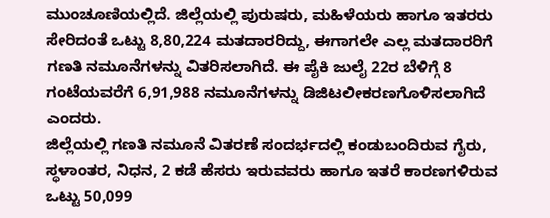ಮುಂಚೂಣಿಯಲ್ಲಿದೆ. ಜಿಲ್ಲೆಯಲ್ಲಿ ಪುರುಷರು, ಮಹಿಳೆಯರು ಹಾಗೂ ಇತರರು ಸೇರಿದಂತೆ ಒಟ್ಟು 8,80,224 ಮತದಾರರಿದ್ದು, ಈಗಾಗಲೇ ಎಲ್ಲ ಮತದಾರರಿಗೆ ಗಣತಿ ನಮೂನೆಗಳನ್ನು ವಿತರಿಸಲಾಗಿದೆ. ಈ ಪೈಕಿ ಜುಲೈ 22ರ ಬೆಳಿಗ್ಗೆ 8 ಗಂಟೆಯವರೆಗೆ 6,91,988 ನಮೂನೆಗಳನ್ನು ಡಿಜಿಟಲೀಕರಣಗೊಳಿಸಲಾಗಿದೆ ಎಂದರು.
ಜಿಲ್ಲೆಯಲ್ಲಿ ಗಣತಿ ನಮೂನೆ ವಿತರಣೆ ಸಂದರ್ಭದಲ್ಲಿ ಕಂಡುಬಂದಿರುವ ಗೈರು, ಸ್ಥಳಾಂತರ, ನಿಧನ, 2 ಕಡೆ ಹೆಸರು ಇರುವವರು ಹಾಗೂ ಇತರೆ ಕಾರಣಗಳಿರುವ ಒಟ್ಟು 50,099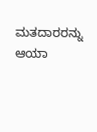ಮತದಾರರನ್ನು ಆಯಾ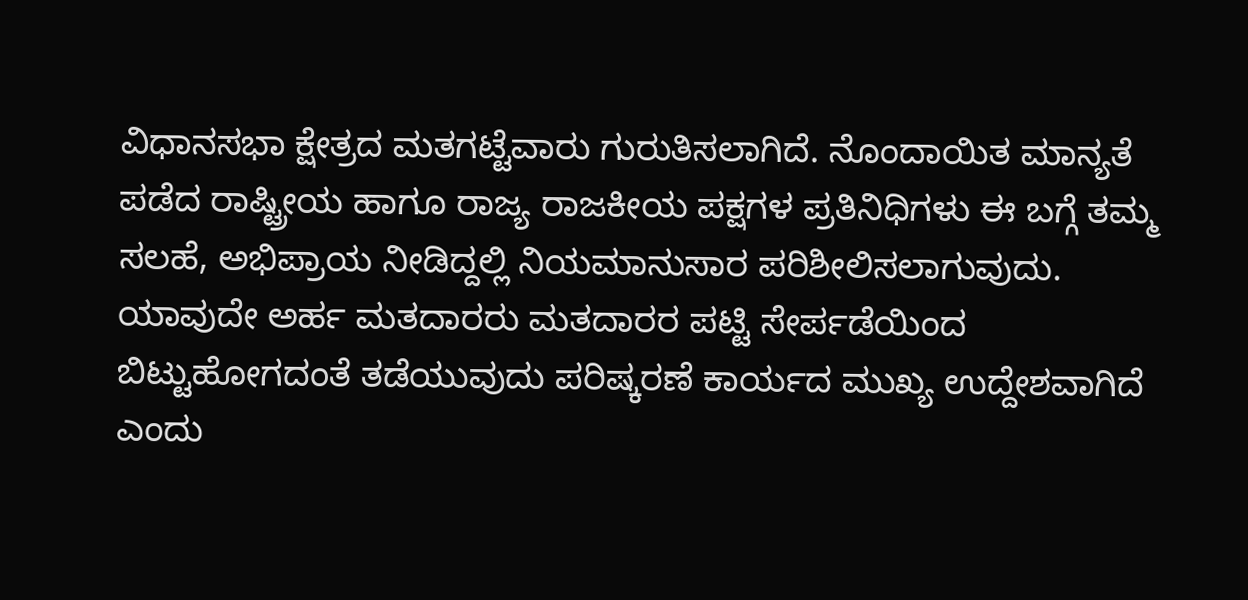ವಿಧಾನಸಭಾ ಕ್ಷೇತ್ರದ ಮತಗಟ್ಟೆವಾರು ಗುರುತಿಸಲಾಗಿದೆ. ನೊಂದಾಯಿತ ಮಾನ್ಯತೆ ಪಡೆದ ರಾಷ್ಟ್ರೀಯ ಹಾಗೂ ರಾಜ್ಯ ರಾಜಕೀಯ ಪಕ್ಷಗಳ ಪ್ರತಿನಿಧಿಗಳು ಈ ಬಗ್ಗೆ ತಮ್ಮ ಸಲಹೆ, ಅಭಿಪ್ರಾಯ ನೀಡಿದ್ದಲ್ಲಿ ನಿಯಮಾನುಸಾರ ಪರಿಶೀಲಿಸಲಾಗುವುದು. ಯಾವುದೇ ಅರ್ಹ ಮತದಾರರು ಮತದಾರರ ಪಟ್ಟಿ ಸೇರ್ಪಡೆಯಿಂದ ಬಿಟ್ಟುಹೋಗದಂತೆ ತಡೆಯುವುದು ಪರಿಷ್ಕರಣೆ ಕಾರ್ಯದ ಮುಖ್ಯ ಉದ್ದೇಶವಾಗಿದೆ ಎಂದು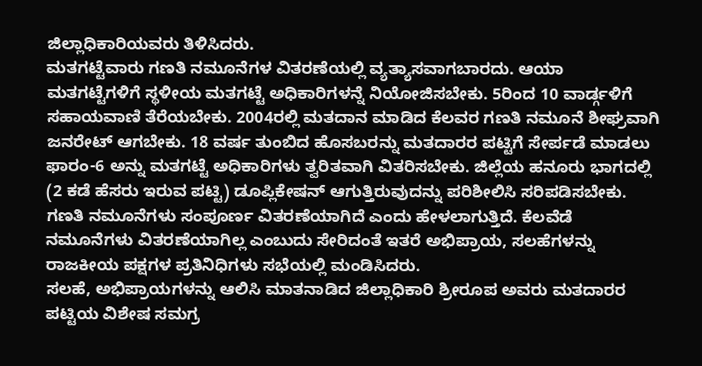ಜಿಲ್ಲಾಧಿಕಾರಿಯವರು ತಿಳಿಸಿದರು.
ಮತಗಟ್ಟೆವಾರು ಗಣತಿ ನಮೂನೆಗಳ ವಿತರಣೆಯಲ್ಲಿ ವ್ಯತ್ಯಾಸವಾಗಬಾರದು. ಆಯಾ ಮತಗಟ್ಟೆಗಳಿಗೆ ಸ್ಥಳೀಯ ಮತಗಟ್ಟೆ ಅಧಿಕಾರಿಗಳನ್ನೆ ನಿಯೋಜಿಸಬೇಕು. 5ರಿಂದ 10 ವಾರ್ಡ್ಗಳಿಗೆ ಸಹಾಯವಾಣಿ ತೆರೆಯಬೇಕು. 2004ರಲ್ಲಿ ಮತದಾನ ಮಾಡಿದ ಕೆಲವರ ಗಣತಿ ನಮೂನೆ ಶೀಘ್ರವಾಗಿ ಜನರೇಟ್ ಆಗಬೇಕು. 18 ವರ್ಷ ತುಂಬಿದ ಹೊಸಬರನ್ನು ಮತದಾರರ ಪಟ್ಟಿಗೆ ಸೇರ್ಪಡೆ ಮಾಡಲು ಫಾರಂ-6 ಅನ್ನು ಮತಗಟ್ಟೆ ಅಧಿಕಾರಿಗಳು ತ್ವರಿತವಾಗಿ ವಿತರಿಸಬೇಕು. ಜಿಲ್ಲೆಯ ಹನೂರು ಭಾಗದಲ್ಲಿ (2 ಕಡೆ ಹೆಸರು ಇರುವ ಪಟ್ಟಿ) ಡೂಪ್ಲಿಕೇಷನ್ ಆಗುತ್ತಿರುವುದನ್ನು ಪರಿಶೀಲಿಸಿ ಸರಿಪಡಿಸಬೇಕು. ಗಣತಿ ನಮೂನೆಗಳು ಸಂಪೂರ್ಣ ವಿತರಣೆಯಾಗಿದೆ ಎಂದು ಹೇಳಲಾಗುತ್ತಿದೆ. ಕೆಲವೆಡೆ ನಮೂನೆಗಳು ವಿತರಣೆಯಾಗಿಲ್ಲ ಎಂಬುದು ಸೇರಿದಂತೆ ಇತರೆ ಅಭಿಪ್ರಾಯ, ಸಲಹೆಗಳನ್ನು ರಾಜಕೀಯ ಪಕ್ಷಗಳ ಪ್ರತಿನಿಧಿಗಳು ಸಭೆಯಲ್ಲಿ ಮಂಡಿಸಿದರು.
ಸಲಹೆ, ಅಭಿಪ್ರಾಯಗಳನ್ನು ಆಲಿಸಿ ಮಾತನಾಡಿದ ಜಿಲ್ಲಾಧಿಕಾರಿ ಶ್ರೀರೂಪ ಅವರು ಮತದಾರರ ಪಟ್ಟಿಯ ವಿಶೇಷ ಸಮಗ್ರ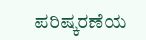ಪರಿಷ್ಕರಣೆಯ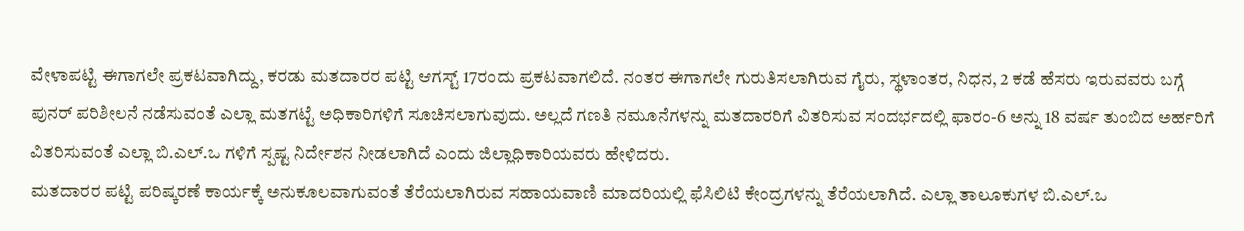ವೇಳಾಪಟ್ಟಿ ಈಗಾಗಲೇ ಪ್ರಕಟವಾಗಿದ್ದು, ಕರಡು ಮತದಾರರ ಪಟ್ಟಿ ಆಗಸ್ಟ್ 17ರಂದು ಪ್ರಕಟವಾಗಲಿದೆ. ನಂತರ ಈಗಾಗಲೇ ಗುರುತಿಸಲಾಗಿರುವ ಗೈರು, ಸ್ಥಳಾಂತರ, ನಿಧನ, 2 ಕಡೆ ಹೆಸರು ಇರುವವರು ಬಗ್ಗೆ ಪುನರ್ ಪರಿಶೀಲನೆ ನಡೆಸುವಂತೆ ಎಲ್ಲಾ ಮತಗಟ್ಟೆ ಅಧಿಕಾರಿಗಳಿಗೆ ಸೂಚಿಸಲಾಗುವುದು. ಅಲ್ಲದೆ ಗಣತಿ ನಮೂನೆಗಳನ್ನು ಮತದಾರರಿಗೆ ವಿತರಿಸುವ ಸಂದರ್ಭದಲ್ಲಿ ಫಾರಂ-6 ಅನ್ನು 18 ವರ್ಷ ತುಂಬಿದ ಅರ್ಹರಿಗೆ ವಿತರಿಸುವಂತೆ ಎಲ್ಲಾ ಬಿ.ಎಲ್.ಒ ಗಳಿಗೆ ಸ್ಪಷ್ಟ ನಿರ್ದೇಶನ ನೀಡಲಾಗಿದೆ ಎಂದು ಜಿಲ್ಲಾಧಿಕಾರಿಯವರು ಹೇಳಿದರು.
ಮತದಾರರ ಪಟ್ಟಿ ಪರಿಷ್ಕರಣೆ ಕಾರ್ಯಕ್ಕೆ ಅನುಕೂಲವಾಗುವಂತೆ ತೆರೆಯಲಾಗಿರುವ ಸಹಾಯವಾಣಿ ಮಾದರಿಯಲ್ಲಿ ಫೆಸಿಲಿಟಿ ಕೇಂದ್ರಗಳನ್ನು ತೆರೆಯಲಾಗಿದೆ. ಎಲ್ಲಾ ತಾಲೂಕುಗಳ ಬಿ.ಎಲ್.ಒ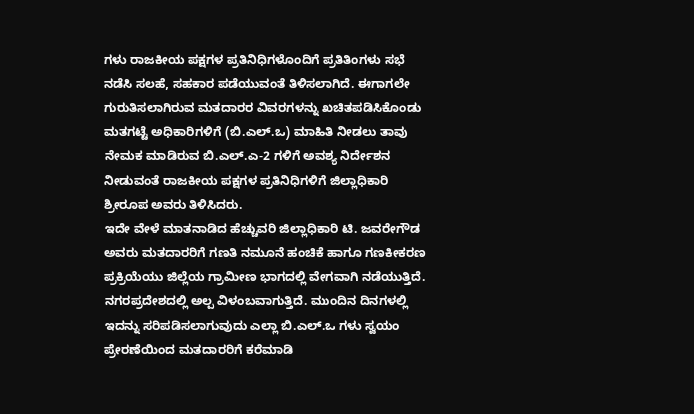ಗಳು ರಾಜಕೀಯ ಪಕ್ಷಗಳ ಪ್ರತಿನಿಧಿಗಳೊಂದಿಗೆ ಪ್ರತಿತಿಂಗಳು ಸಭೆ ನಡೆಸಿ ಸಲಹೆ, ಸಹಕಾರ ಪಡೆಯುವಂತೆ ತಿಳಿಸಲಾಗಿದೆ. ಈಗಾಗಲೇ ಗುರುತಿಸಲಾಗಿರುವ ಮತದಾರರ ವಿವರಗಳನ್ನು ಖಚಿತಪಡಿಸಿಕೊಂಡು ಮತಗಟ್ಟೆ ಅಧಿಕಾರಿಗಳಿಗೆ (ಬಿ.ಎಲ್.ಒ) ಮಾಹಿತಿ ನೀಡಲು ತಾವು ನೇಮಕ ಮಾಡಿರುವ ಬಿ.ಎಲ್.ಎ-2 ಗಳಿಗೆ ಅವಶ್ಯ ನಿರ್ದೇಶನ ನೀಡುವಂತೆ ರಾಜಕೀಯ ಪಕ್ಷಗಳ ಪ್ರತಿನಿಧಿಗಳಿಗೆ ಜಿಲ್ಲಾಧಿಕಾರಿ ಶ್ರೀರೂಪ ಅವರು ತಿಳಿಸಿದರು.
ಇದೇ ವೇಳೆ ಮಾತನಾಡಿದ ಹೆಚ್ಚುವರಿ ಜಿಲ್ಲಾಧಿಕಾರಿ ಟಿ. ಜವರೇಗೌಡ ಅವರು ಮತದಾರರಿಗೆ ಗಣತಿ ನಮೂನೆ ಹಂಚಿಕೆ ಹಾಗೂ ಗಣಕೀಕರಣ ಪ್ರಕ್ರಿಯೆಯು ಜಿಲ್ಲೆಯ ಗ್ರಾಮೀಣ ಭಾಗದಲ್ಲಿ ವೇಗವಾಗಿ ನಡೆಯುತ್ತಿದೆ. ನಗರಪ್ರದೇಶದಲ್ಲಿ ಅಲ್ಪ ವಿಳಂಬವಾಗುತ್ತಿದೆ. ಮುಂದಿನ ದಿನಗಳಲ್ಲಿ ಇದನ್ನು ಸರಿಪಡಿಸಲಾಗುವುದು ಎಲ್ಲಾ ಬಿ.ಎಲ್.ಒ ಗಳು ಸ್ವಯಂ ಪ್ರೇರಣೆಯಿಂದ ಮತದಾರರಿಗೆ ಕರೆಮಾಡಿ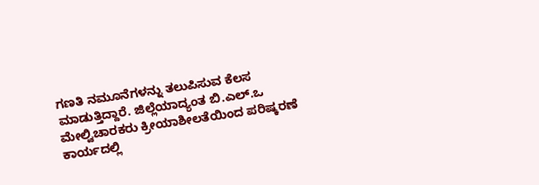ಗಣತಿ ನಮೂನೆಗಳನ್ನು ತಲುಪಿಸುವ ಕೆಲಸ ಮಾಡುತ್ತಿದ್ದಾರೆ. ಜಿಲ್ಲೆಯಾದ್ಯಂತ ಬಿ.ಎಲ್.ಒ ಮೇಲ್ವಿಚಾರಕರು ಕ್ರೀಯಾಶೀಲತೆಯಿಂದ ಪರಿಷ್ಕರಣೆ ಕಾರ್ಯದಲ್ಲಿ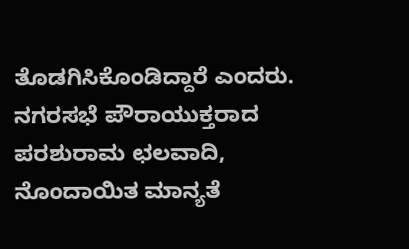ತೊಡಗಿಸಿಕೊಂಡಿದ್ದಾರೆ ಎಂದರು.
ನಗರಸಭೆ ಪೌರಾಯುಕ್ತರಾದ ಪರಶುರಾಮ ಛಲವಾದಿ, ನೊಂದಾಯಿತ ಮಾನ್ಯತೆ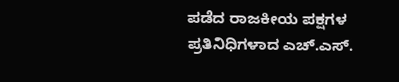ಪಡೆದ ರಾಜಕೀಯ ಪಕ್ಷಗಳ ಪ್ರತಿನಿಧಿಗಳಾದ ಎಚ್.ಎಸ್.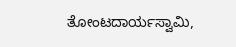ತೋಂಟದಾರ್ಯಸ್ವಾಮಿ,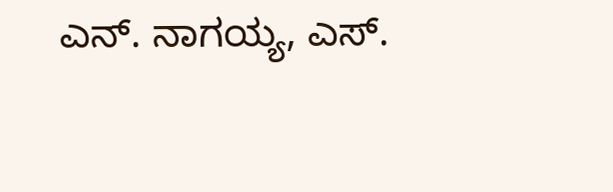ಎನ್. ನಾಗಯ್ಯ, ಎಸ್.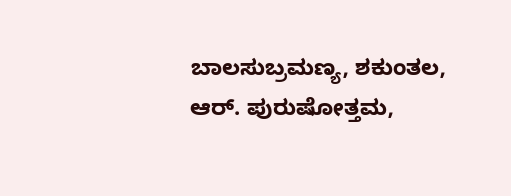ಬಾಲಸುಬ್ರಮಣ್ಯ, ಶಕುಂತಲ, ಆರ್. ಪುರುಷೋತ್ತಮ,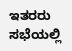ಇತರರು ಸಭೆಯಲ್ಲಿ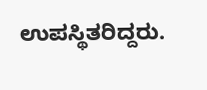ಉಪಸ್ಥಿತರಿದ್ದರು.